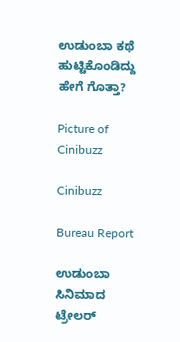ಉಡುಂಬಾ ಕಥೆ ಹುಟ್ಟಿಕೊಂಡಿದ್ದು ಹೇಗೆ ಗೊತ್ತಾ?

Picture of Cinibuzz

Cinibuzz

Bureau Report

ಉಡುಂಬಾ ಸಿನಿಮಾದ ಟ್ರೇಲರ್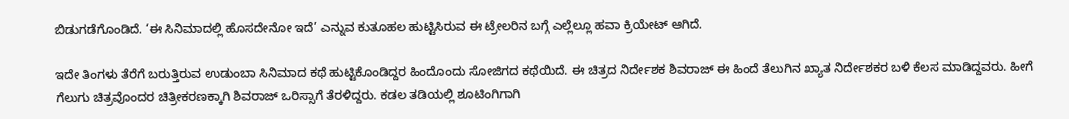ಬಿಡುಗಡೆಗೊಂಡಿದೆ. ‘ಈ ಸಿನಿಮಾದಲ್ಲಿ ಹೊಸದೇನೋ ಇದೆ’ ಎನ್ನುವ ಕುತೂಹಲ ಹುಟ್ಟಿಸಿರುವ ಈ ಟ್ರೇಲರಿನ ಬಗ್ಗೆ ಎಲ್ಲೆಲ್ಲೂ ಹವಾ ಕ್ರಿಯೇಟ್ ಆಗಿದೆ.

ಇದೇ ತಿಂಗಳು ತೆರೆಗೆ ಬರುತ್ತಿರುವ ಉಡುಂಬಾ ಸಿನಿಮಾದ ಕಥೆ ಹುಟ್ಟಿಕೊಂಡಿದ್ದರ ಹಿಂದೊಂದು ಸೋಜಿಗದ ಕಥೆಯಿದೆ. ಈ ಚಿತ್ರದ ನಿರ್ದೇಶಕ ಶಿವರಾಜ್ ಈ ಹಿಂದೆ ತೆಲುಗಿನ ಖ್ಯಾತ ನಿರ್ದೇಶಕರ ಬಳಿ ಕೆಲಸ ಮಾಡಿದ್ದವರು. ಹೀಗೆ ಗೆಲುಗು ಚಿತ್ರವೊಂದರ ಚಿತ್ರೀಕರಣಕ್ಕಾಗಿ ಶಿವರಾಜ್ ಒರಿಸ್ಸಾಗೆ ತೆರಳಿದ್ದರು. ಕಡಲ ತಡಿಯಲ್ಲಿ ಶೂಟಿಂಗಿಗಾಗಿ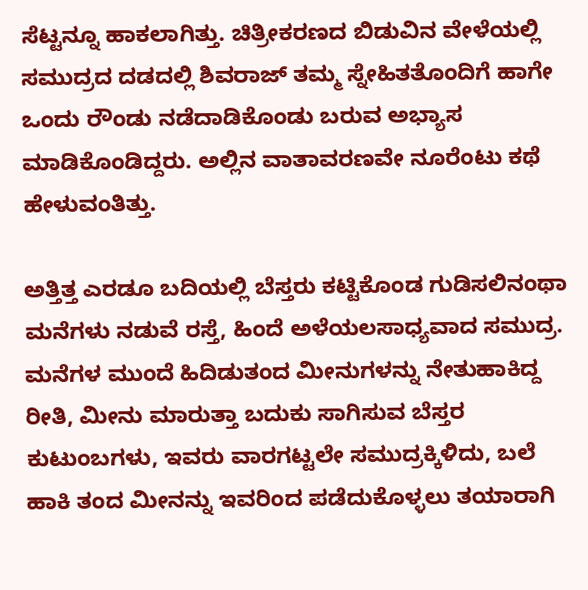ಸೆಟ್ಟನ್ನೂ ಹಾಕಲಾಗಿತ್ತು. ಚಿತ್ರೀಕರಣದ ಬಿಡುವಿನ ವೇಳೆಯಲ್ಲಿ ಸಮುದ್ರದ ದಡದಲ್ಲಿ ಶಿವರಾಜ್ ತಮ್ಮ ಸ್ನೇಹಿತತೊಂದಿಗೆ ಹಾಗೇ ಒಂದು ರೌಂಡು ನಡೆದಾಡಿಕೊಂಡು ಬರುವ ಅಭ್ಯಾಸ ಮಾಡಿಕೊಂಡಿದ್ದರು. ಅಲ್ಲಿನ ವಾತಾವರಣವೇ ನೂರೆಂಟು ಕಥೆ ಹೇಳುವಂತಿತ್ತು.

ಅತ್ತಿತ್ತ ಎರಡೂ ಬದಿಯಲ್ಲಿ ಬೆಸ್ತರು ಕಟ್ಟಿಕೊಂಡ ಗುಡಿಸಲಿನಂಥಾ ಮನೆಗಳು ನಡುವೆ ರಸ್ತೆ, ಹಿಂದೆ ಅಳೆಯಲಸಾಧ್ಯವಾದ ಸಮುದ್ರ. ಮನೆಗಳ ಮುಂದೆ ಹಿದಿಡುತಂದ ಮೀನುಗಳನ್ನು ನೇತುಹಾಕಿದ್ದ ರೀತಿ, ಮೀನು ಮಾರುತ್ತಾ ಬದುಕು ಸಾಗಿಸುವ ಬೆಸ್ತರ ಕುಟುಂಬಗಳು, ಇವರು ವಾರಗಟ್ಟಲೇ ಸಮುದ್ರಕ್ಕಿಳಿದು, ಬಲೆ ಹಾಕಿ ತಂದ ಮೀನನ್ನು ಇವರಿಂದ ಪಡೆದುಕೊಳ್ಳಲು ತಯಾರಾಗಿ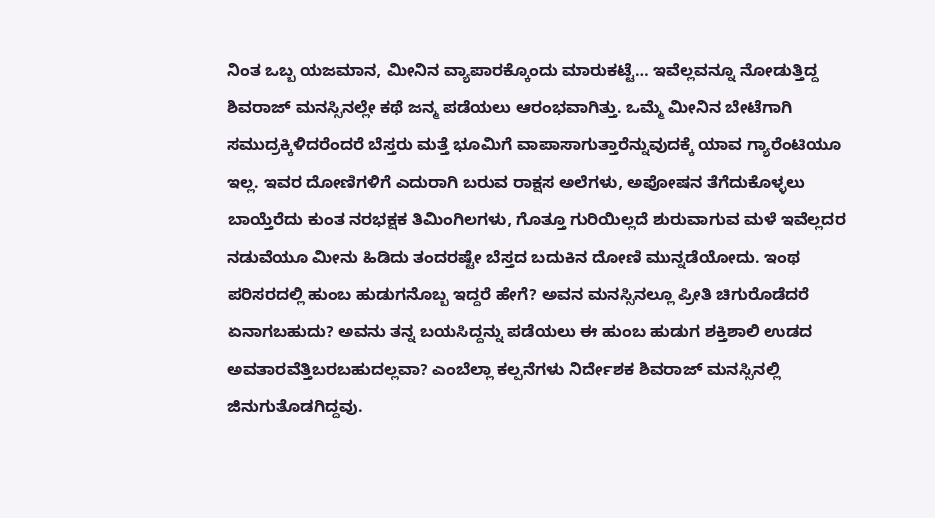ನಿಂತ ಒಬ್ಬ ಯಜಮಾನ, ಮೀನಿನ ವ್ಯಾಪಾರಕ್ಕೊಂದು ಮಾರುಕಟ್ಟೆ… ಇವೆಲ್ಲವನ್ನೂ ನೋಡುತ್ತಿದ್ದ ಶಿವರಾಜ್ ಮನಸ್ಸಿನಲ್ಲೇ ಕಥೆ ಜನ್ಮ ಪಡೆಯಲು ಆರಂಭವಾಗಿತ್ತು. ಒಮ್ಮೆ ಮೀನಿನ ಬೇಟೆಗಾಗಿ ಸಮುದ್ರಕ್ಕಿಳಿದರೆಂದರೆ ಬೆಸ್ತರು ಮತ್ತೆ ಭೂಮಿಗೆ ವಾಪಾಸಾಗುತ್ತಾರೆನ್ನುವುದಕ್ಕೆ ಯಾವ ಗ್ಯಾರೆಂಟಿಯೂ ಇಲ್ಲ. ಇವರ ದೋಣಿಗಳಿಗೆ ಎದುರಾಗಿ ಬರುವ ರಾಕ್ಷಸ ಅಲೆಗಳು, ಅಪೋಷನ ತೆಗೆದುಕೊಳ್ಳಲು ಬಾಯ್ತೆರೆದು ಕುಂತ ನರಭಕ್ಷಕ ತಿಮಿಂಗಿಲಗಳು, ಗೊತ್ತೂ ಗುರಿಯಿಲ್ಲದೆ ಶುರುವಾಗುವ ಮಳೆ ಇವೆಲ್ಲದರ ನಡುವೆಯೂ ಮೀನು ಹಿಡಿದು ತಂದರಷ್ಟೇ ಬೆಸ್ತದ ಬದುಕಿನ ದೋಣಿ ಮುನ್ನಡೆಯೋದು. ಇಂಥ ಪರಿಸರದಲ್ಲಿ ಹುಂಬ ಹುಡುಗನೊಬ್ಬ ಇದ್ದರೆ ಹೇಗೆ? ಅವನ ಮನಸ್ಸಿನಲ್ಲೂ ಪ್ರೀತಿ ಚಿಗುರೊಡೆದರೆ ಏನಾಗಬಹುದು? ಅವನು ತನ್ನ ಬಯಸಿದ್ದನ್ನು ಪಡೆಯಲು ಈ ಹುಂಬ ಹುಡುಗ ಶಕ್ತಿಶಾಲಿ ಉಡದ ಅವತಾರವೆತ್ತಿಬರಬಹುದಲ್ಲವಾ? ಎಂಬೆಲ್ಲಾ ಕಲ್ಪನೆಗಳು ನಿರ್ದೇಶಕ ಶಿವರಾಜ್ ಮನಸ್ಸಿನಲ್ಲಿ ಜಿನುಗುತೊಡಗಿದ್ದವು.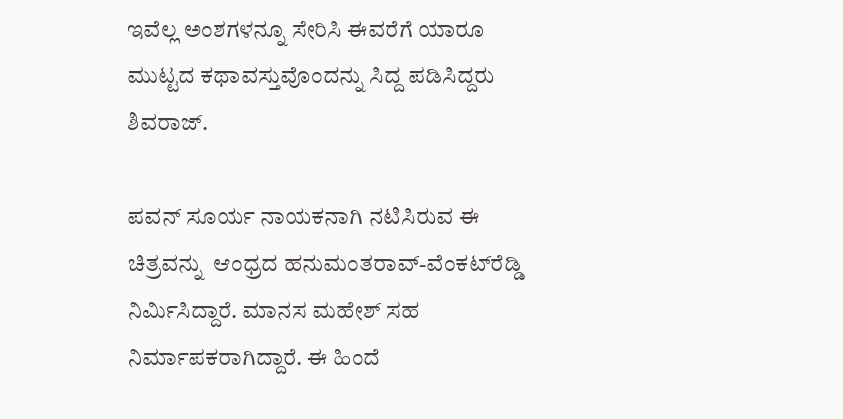ಇವೆಲ್ಲ ಅಂಶಗಳನ್ನೂ ಸೇರಿಸಿ ಈವರೆಗೆ ಯಾರೂ ಮುಟ್ಟದ ಕಥಾವಸ್ತುವೊಂದನ್ನು ಸಿದ್ದ ಪಡಿಸಿದ್ದರು ಶಿವರಾಜ್.

ಪವನ್ ಸೂರ್ಯ ನಾಯಕನಾಗಿ ನಟಿಸಿರುವ ಈ ಚಿತ್ರವನ್ನು  ಆಂಧ್ರದ ಹನುಮಂತರಾವ್-ವೆಂಕಟ್‌ರೆಡ್ಡಿ ನಿರ್ಮಿಸಿದ್ದಾರೆ. ಮಾನಸ ಮಹೇಶ್ ಸಹ ನಿರ್ಮಾಪಕರಾಗಿದ್ದಾರೆ. ಈ ಹಿಂದೆ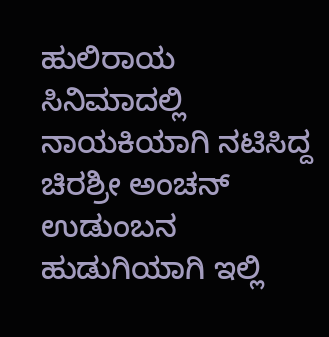ಹುಲಿರಾಯ ಸಿನಿಮಾದಲ್ಲಿ ನಾಯಕಿಯಾಗಿ ನಟಿಸಿದ್ದ ಚಿರಶ್ರೀ ಅಂಚನ್ ಉಡುಂಬನ ಹುಡುಗಿಯಾಗಿ ಇಲ್ಲಿ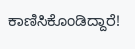ಕಾಣಿಸಿಕೊಂಡಿದ್ದಾರೆ!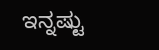ಇನ್ನಷ್ಟು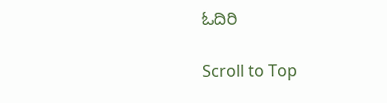ಓದಿರಿ

Scroll to Top